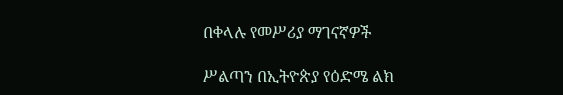በቀላሉ የመሥሪያ ማገናኛዎች

ሥልጣን በኢትዮጵያ የዕድሜ ልክ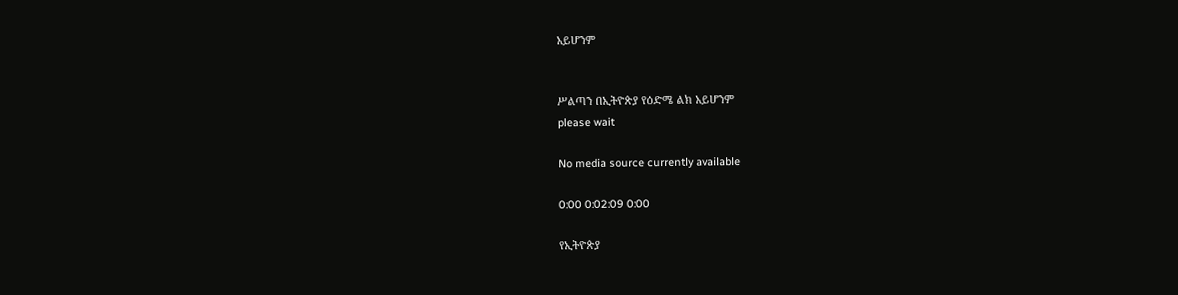አይሆንም


ሥልጣን በኢትዮጵያ የዕድሜ ልክ አይሆንም
please wait

No media source currently available

0:00 0:02:09 0:00

የኢትዮጵያ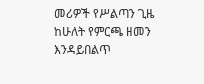መሪዎች የሥልጣን ጊዜ ከሁለት የምርጫ ዘመን እንዳይበልጥ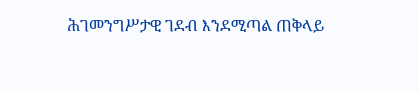ሕገመንግሥታዊ ገደብ እንደሚጣል ጠቅላይ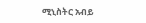ሚኒስትር አብይ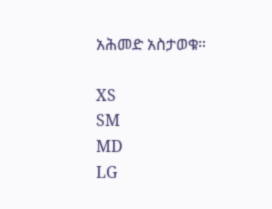አሕመድ አስታወቁ።

XS
SM
MD
LG